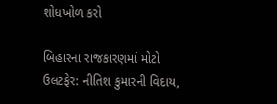શોધખોળ કરો

બિહારના રાજકારણમાં મોટો ઉલટફેર: નીતિશ કુમારની વિદાય,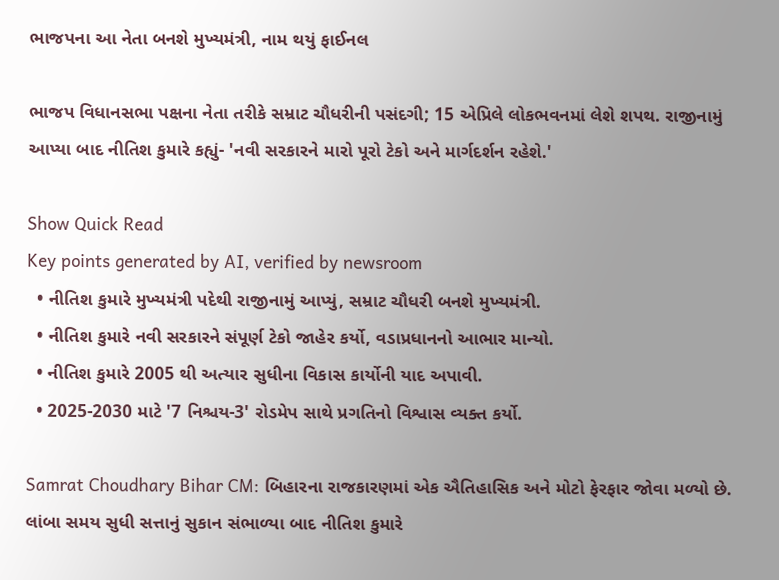ભાજપના આ નેતા બનશે મુખ્યમંત્રી, નામ થયું ફાઈનલ

ભાજપ વિધાનસભા પક્ષના નેતા તરીકે સમ્રાટ ચૌધરીની પસંદગી; 15 એપ્રિલે લોકભવનમાં લેશે શપથ. રાજીનામું આપ્યા બાદ નીતિશ કુમારે કહ્યું- 'નવી સરકારને મારો પૂરો ટેકો અને માર્ગદર્શન રહેશે.'

Show Quick Read
Key points generated by AI, verified by newsroom
  • નીતિશ કુમારે મુખ્યમંત્રી પદેથી રાજીનામું આપ્યું, સમ્રાટ ચૌધરી બનશે મુખ્યમંત્રી.
  • નીતિશ કુમારે નવી સરકારને સંપૂર્ણ ટેકો જાહેર કર્યો, વડાપ્રધાનનો આભાર માન્યો.
  • નીતિશ કુમારે 2005 થી અત્યાર સુધીના વિકાસ કાર્યોની યાદ અપાવી.
  • 2025-2030 માટે '7 નિશ્ચય-3' રોડમેપ સાથે પ્રગતિનો વિશ્વાસ વ્યક્ત કર્યો.

Samrat Choudhary Bihar CM: બિહારના રાજકારણમાં એક ઐતિહાસિક અને મોટો ફેરફાર જોવા મળ્યો છે. લાંબા સમય સુધી સત્તાનું સુકાન સંભાળ્યા બાદ નીતિશ કુમારે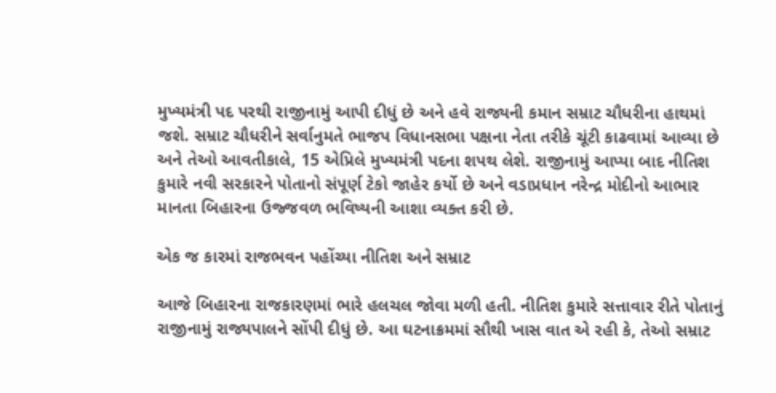મુખ્યમંત્રી પદ પરથી રાજીનામું આપી દીધું છે અને હવે રાજ્યની કમાન સમ્રાટ ચૌધરીના હાથમાં જશે. સમ્રાટ ચૌધરીને સર્વાનુમતે ભાજપ વિધાનસભા પક્ષના નેતા તરીકે ચૂંટી કાઢવામાં આવ્યા છે અને તેઓ આવતીકાલે, 15 એપ્રિલે મુખ્યમંત્રી પદના શપથ લેશે. રાજીનામું આપ્યા બાદ નીતિશ કુમારે નવી સરકારને પોતાનો સંપૂર્ણ ટેકો જાહેર કર્યો છે અને વડાપ્રધાન નરેન્દ્ર મોદીનો આભાર માનતા બિહારના ઉજ્જવળ ભવિષ્યની આશા વ્યક્ત કરી છે.

એક જ કારમાં રાજભવન પહોંચ્યા નીતિશ અને સમ્રાટ

આજે બિહારના રાજકારણમાં ભારે હલચલ જોવા મળી હતી. નીતિશ કુમારે સત્તાવાર રીતે પોતાનું રાજીનામું રાજ્યપાલને સોંપી દીધું છે. આ ઘટનાક્રમમાં સૌથી ખાસ વાત એ રહી કે, તેઓ સમ્રાટ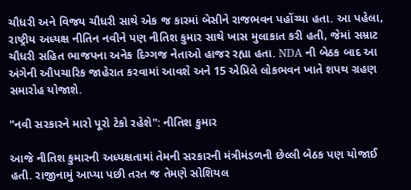ચૌધરી અને વિજય ચૌધરી સાથે એક જ કારમાં બેસીને રાજભવન પહોંચ્યા હતા. આ પહેલા, રાષ્ટ્રીય અધ્યક્ષ નીતિન નવીને પણ નીતિશ કુમાર સાથે ખાસ મુલાકાત કરી હતી, જેમાં સમ્રાટ ચૌધરી સહિત ભાજપના અનેક દિગ્ગજ નેતાઓ હાજર રહ્યા હતા. NDA ની બેઠક બાદ આ અંગેની ઔપચારિક જાહેરાત કરવામાં આવશે અને 15 એપ્રિલે લોકભવન ખાતે શપથ ગ્રહણ સમારોહ યોજાશે.

"નવી સરકારને મારો પૂરો ટેકો રહેશે": નીતિશ કુમાર

આજે નીતિશ કુમારની અધ્યક્ષતામાં તેમની સરકારની મંત્રીમંડળની છેલ્લી બેઠક પણ યોજાઈ હતી. રાજીનામું આપ્યા પછી તરત જ તેમણે સોશિયલ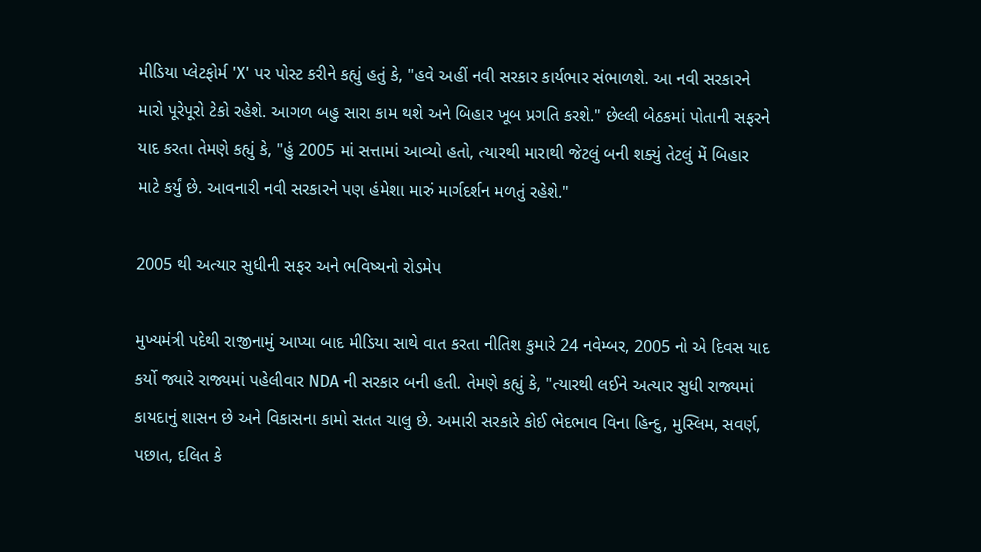મીડિયા પ્લેટફોર્મ 'X' પર પોસ્ટ કરીને કહ્યું હતું કે, "હવે અહીં નવી સરકાર કાર્યભાર સંભાળશે. આ નવી સરકારને મારો પૂરેપૂરો ટેકો રહેશે. આગળ બહુ સારા કામ થશે અને બિહાર ખૂબ પ્રગતિ કરશે." છેલ્લી બેઠકમાં પોતાની સફરને યાદ કરતા તેમણે કહ્યું કે, "હું 2005 માં સત્તામાં આવ્યો હતો, ત્યારથી મારાથી જેટલું બની શક્યું તેટલું મેં બિહાર માટે કર્યું છે. આવનારી નવી સરકારને પણ હંમેશા મારું માર્ગદર્શન મળતું રહેશે."

2005 થી અત્યાર સુધીની સફર અને ભવિષ્યનો રોડમેપ

મુખ્યમંત્રી પદેથી રાજીનામું આપ્યા બાદ મીડિયા સાથે વાત કરતા નીતિશ કુમારે 24 નવેમ્બર, 2005 નો એ દિવસ યાદ કર્યો જ્યારે રાજ્યમાં પહેલીવાર NDA ની સરકાર બની હતી. તેમણે કહ્યું કે, "ત્યારથી લઈને અત્યાર સુધી રાજ્યમાં કાયદાનું શાસન છે અને વિકાસના કામો સતત ચાલુ છે. અમારી સરકારે કોઈ ભેદભાવ વિના હિન્દુ, મુસ્લિમ, સવર્ણ, પછાત, દલિત કે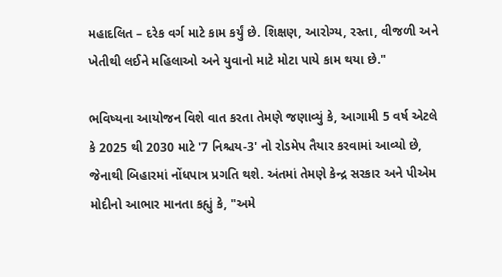મહાદલિત – દરેક વર્ગ માટે કામ કર્યું છે. શિક્ષણ, આરોગ્ય, રસ્તા, વીજળી અને ખેતીથી લઈને મહિલાઓ અને યુવાનો માટે મોટા પાયે કામ થયા છે."

ભવિષ્યના આયોજન વિશે વાત કરતા તેમણે જણાવ્યું કે, આગામી 5 વર્ષ એટલે કે 2025 થી 2030 માટે '7 નિશ્ચય-3' નો રોડમેપ તૈયાર કરવામાં આવ્યો છે, જેનાથી બિહારમાં નોંધપાત્ર પ્રગતિ થશે. અંતમાં તેમણે કેન્દ્ર સરકાર અને પીએમ મોદીનો આભાર માનતા કહ્યું કે, "અમે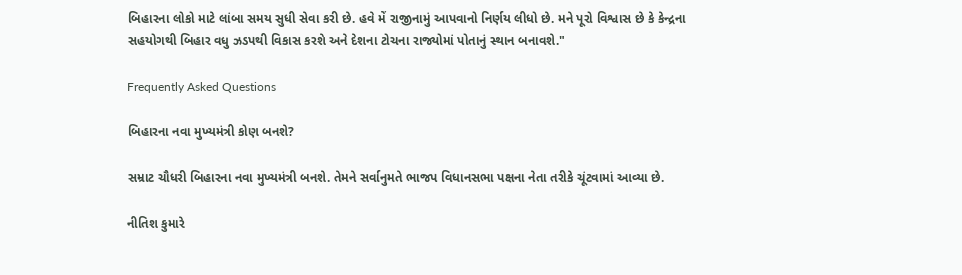બિહારના લોકો માટે લાંબા સમય સુધી સેવા કરી છે. હવે મેં રાજીનામું આપવાનો નિર્ણય લીધો છે. મને પૂરો વિશ્વાસ છે કે કેન્દ્રના સહયોગથી બિહાર વધુ ઝડપથી વિકાસ કરશે અને દેશના ટોચના રાજ્યોમાં પોતાનું સ્થાન બનાવશે."

Frequently Asked Questions

બિહારના નવા મુખ્યમંત્રી કોણ બનશે?

સમ્રાટ ચૌધરી બિહારના નવા મુખ્યમંત્રી બનશે. તેમને સર્વાનુમતે ભાજપ વિધાનસભા પક્ષના નેતા તરીકે ચૂંટવામાં આવ્યા છે.

નીતિશ કુમારે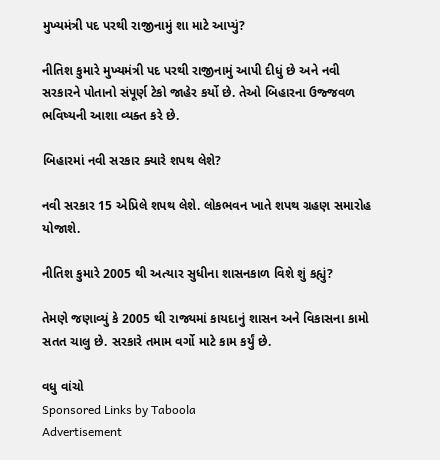મુખ્યમંત્રી પદ પરથી રાજીનામું શા માટે આપ્યું?

નીતિશ કુમારે મુખ્યમંત્રી પદ પરથી રાજીનામું આપી દીધું છે અને નવી સરકારને પોતાનો સંપૂર્ણ ટેકો જાહેર કર્યો છે. તેઓ બિહારના ઉજ્જવળ ભવિષ્યની આશા વ્યક્ત કરે છે.

બિહારમાં નવી સરકાર ક્યારે શપથ લેશે?

નવી સરકાર 15 એપ્રિલે શપથ લેશે. લોકભવન ખાતે શપથ ગ્રહણ સમારોહ યોજાશે.

નીતિશ કુમારે 2005 થી અત્યાર સુધીના શાસનકાળ વિશે શું કહ્યું?

તેમણે જણાવ્યું કે 2005 થી રાજ્યમાં કાયદાનું શાસન અને વિકાસના કામો સતત ચાલુ છે. સરકારે તમામ વર્ગો માટે કામ કર્યું છે.

વધુ વાંચો
Sponsored Links by Taboola
Advertisement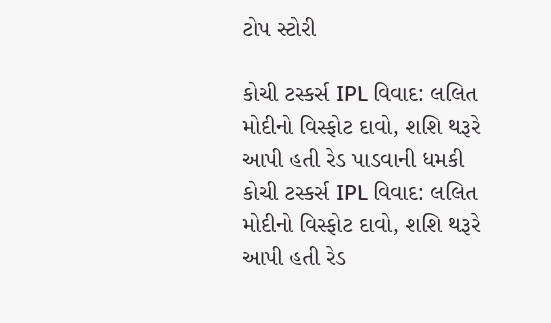ટોપ સ્ટોરી

કોચી ટસ્કર્સ IPL વિવાદ: લલિત મોદીનો વિસ્ફોટ દાવો, શશિ થરૂરે આપી હતી રેડ પાડવાની ધમકી
કોચી ટસ્કર્સ IPL વિવાદ: લલિત મોદીનો વિસ્ફોટ દાવો, શશિ થરૂરે આપી હતી રેડ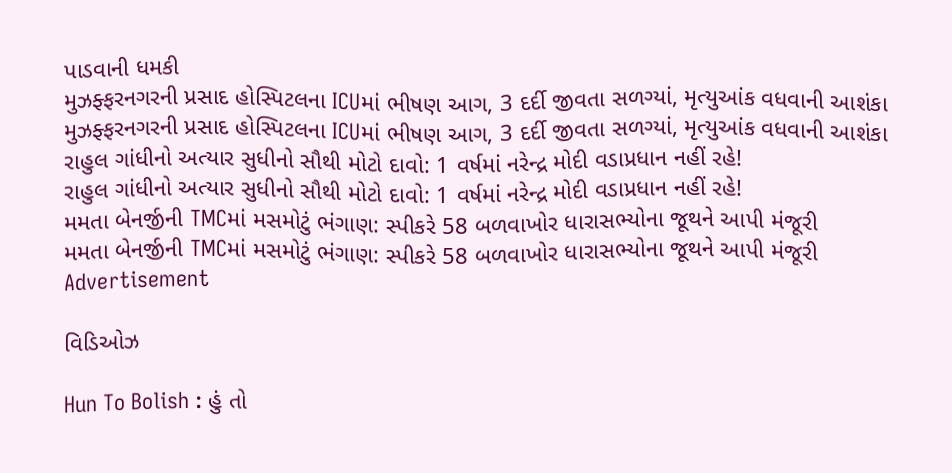પાડવાની ધમકી
મુઝફ્ફરનગરની પ્રસાદ હોસ્પિટલના ICUમાં ભીષણ આગ, 3 દર્દી જીવતા સળગ્યાં, મૃત્યુઆંક વધવાની આશંકા
મુઝફ્ફરનગરની પ્રસાદ હોસ્પિટલના ICUમાં ભીષણ આગ, 3 દર્દી જીવતા સળગ્યાં, મૃત્યુઆંક વધવાની આશંકા
રાહુલ ગાંધીનો અત્યાર સુધીનો સૌથી મોટો દાવો: 1 વર્ષમાં નરેન્દ્ર મોદી વડાપ્રધાન નહીં રહે!
રાહુલ ગાંધીનો અત્યાર સુધીનો સૌથી મોટો દાવો: 1 વર્ષમાં નરેન્દ્ર મોદી વડાપ્રધાન નહીં રહે!
મમતા બેનર્જીની TMCમાં મસમોટું ભંગાણ: સ્પીકરે 58 બળવાખોર ધારાસભ્યોના જૂથને આપી મંજૂરી
મમતા બેનર્જીની TMCમાં મસમોટું ભંગાણ: સ્પીકરે 58 બળવાખોર ધારાસભ્યોના જૂથને આપી મંજૂરી
Advertisement

વિડિઓઝ

Hun To Bolish : હું તો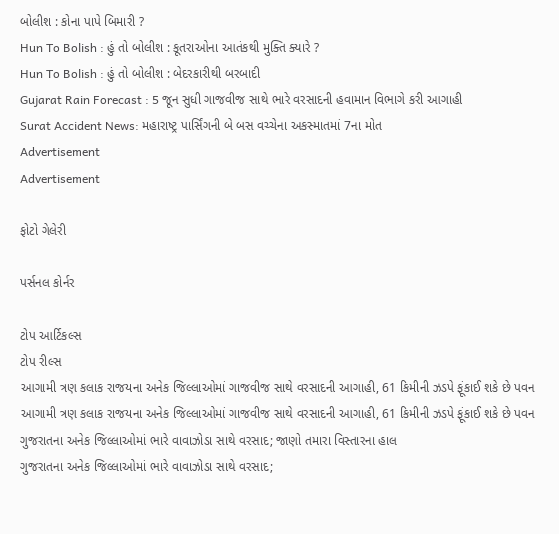બોલીશ : કોના પાપે બિમારી ?
Hun To Bolish : હું તો બોલીશ : કૂતરાઓના આતંકથી મુક્તિ ક્યારે ?
Hun To Bolish : હું તો બોલીશ : બેદરકારીથી બરબાદી
Gujarat Rain Forecast : 5 જૂન સુધી ગાજવીજ સાથે ભારે વરસાદની હવામાન વિભાગે કરી આગાહી
Surat Accident News: મહારાષ્ટ્ર પાર્સિંગની બે બસ વચ્ચેના અકસ્માતમાં 7ના મોત
Advertisement
Advertisement

ફોટો ગેલેરી

પર્સનલ કોર્નર

ટોપ આર્ટિકલ્સ
ટોપ રીલ્સ
આગામી ત્રણ કલાક રાજયના અનેક જિલ્લાઓમાં ગાજવીજ સાથે વરસાદની આગાહી, 61 કિમીની ઝડપે ફૂંકાઈ શકે છે પવન
આગામી ત્રણ કલાક રાજયના અનેક જિલ્લાઓમાં ગાજવીજ સાથે વરસાદની આગાહી, 61 કિમીની ઝડપે ફૂંકાઈ શકે છે પવન
ગુજરાતના અનેક જિલ્લાઓમાં ભારે વાવાઝોડા સાથે વરસાદ; જાણો તમારા વિસ્તારના હાલ
ગુજરાતના અનેક જિલ્લાઓમાં ભારે વાવાઝોડા સાથે વરસાદ;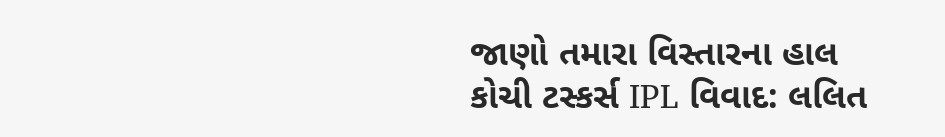જાણો તમારા વિસ્તારના હાલ
કોચી ટસ્કર્સ IPL વિવાદ: લલિત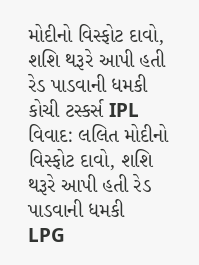મોદીનો વિસ્ફોટ દાવો, શશિ થરૂરે આપી હતી રેડ પાડવાની ધમકી
કોચી ટસ્કર્સ IPL વિવાદ: લલિત મોદીનો વિસ્ફોટ દાવો, શશિ થરૂરે આપી હતી રેડ પાડવાની ધમકી
LPG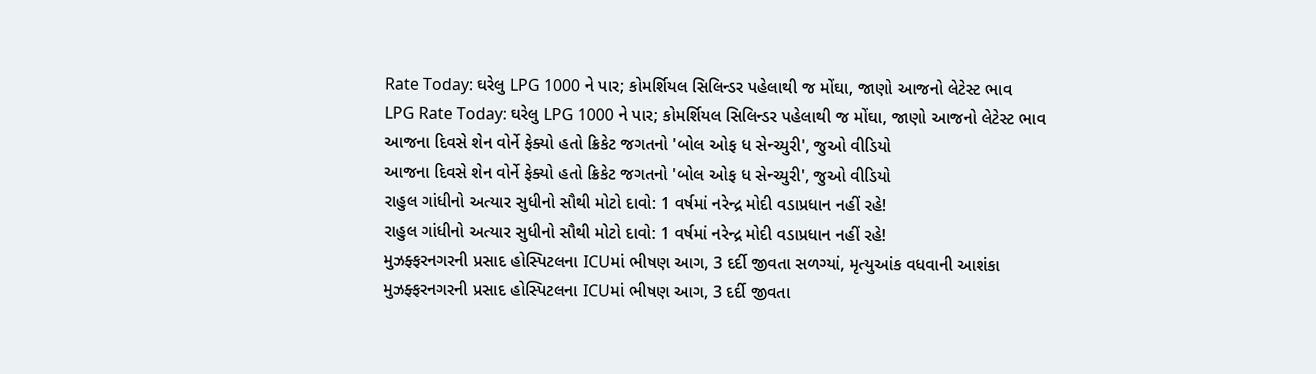Rate Today: ઘરેલુ LPG 1000 ને પાર; કોમર્શિયલ સિલિન્ડર પહેલાથી જ મોંઘા, જાણો આજનો લેટેસ્ટ ભાવ
LPG Rate Today: ઘરેલુ LPG 1000 ને પાર; કોમર્શિયલ સિલિન્ડર પહેલાથી જ મોંઘા, જાણો આજનો લેટેસ્ટ ભાવ
આજના દિવસે શેન વોર્ને ફેક્યો હતો ક્રિકેટ જગતનો 'બોલ ઓફ ધ સેન્ચ્યુરી', જુઓ વીડિયો
આજના દિવસે શેન વોર્ને ફેક્યો હતો ક્રિકેટ જગતનો 'બોલ ઓફ ધ સેન્ચ્યુરી', જુઓ વીડિયો
રાહુલ ગાંધીનો અત્યાર સુધીનો સૌથી મોટો દાવો: 1 વર્ષમાં નરેન્દ્ર મોદી વડાપ્રધાન નહીં રહે!
રાહુલ ગાંધીનો અત્યાર સુધીનો સૌથી મોટો દાવો: 1 વર્ષમાં નરેન્દ્ર મોદી વડાપ્રધાન નહીં રહે!
મુઝફ્ફરનગરની પ્રસાદ હોસ્પિટલના ICUમાં ભીષણ આગ, 3 દર્દી જીવતા સળગ્યાં, મૃત્યુઆંક વધવાની આશંકા
મુઝફ્ફરનગરની પ્રસાદ હોસ્પિટલના ICUમાં ભીષણ આગ, 3 દર્દી જીવતા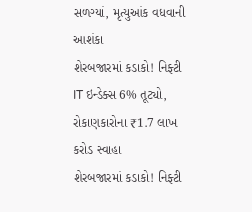સળગ્યાં, મૃત્યુઆંક વધવાની આશંકા
શેરબજારમાં કડાકો! નિફ્ટી IT ઇન્ડેક્સ 6% તૂટ્યો, રોકાણકારોના ₹1.7 લાખ કરોડ સ્વાહા
શેરબજારમાં કડાકો! નિફ્ટી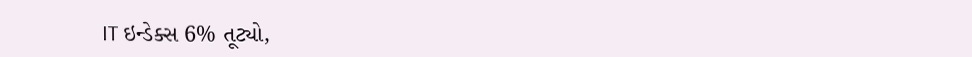IT ઇન્ડેક્સ 6% તૂટ્યો,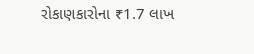રોકાણકારોના ₹1.7 લાખ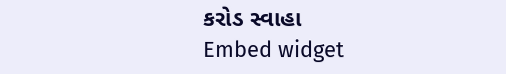કરોડ સ્વાહા
Embed widget